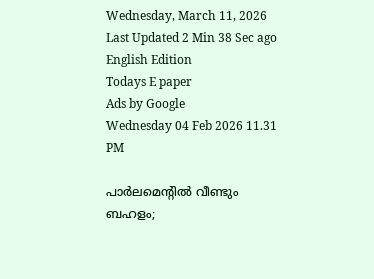Wednesday, March 11, 2026 Last Updated 2 Min 38 Sec ago English Edition
Todays E paper
Ads by Google
Wednesday 04 Feb 2026 11.31 PM

പാര്‍ലമെന്റില്‍ വീണ്ടും ബഹളം;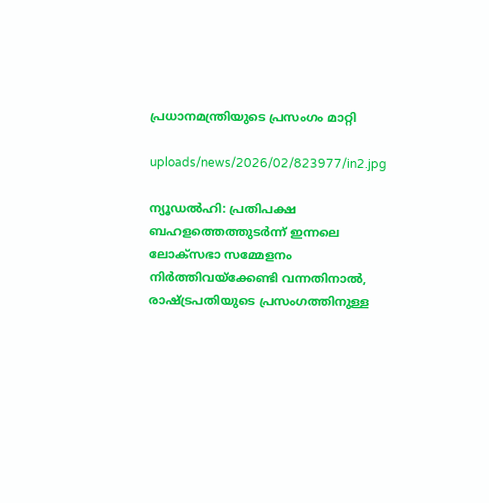പ്രധാനമന്ത്രിയുടെ പ്രസംഗം മാറ്റി

uploads/news/2026/02/823977/in2.jpg

ന്യൂഡല്‍ഹി: പ്രതിപക്ഷ ബഹളത്തെത്തുടര്‍ന്ന്‌ ഇന്നലെ ലോക്‌സഭാ സമ്മേളനം നിര്‍ത്തിവയ്‌ക്കേണ്ടി വന്നതിനാല്‍, രാഷ്‌ട്രപതിയുടെ പ്രസംഗത്തിനുള്ള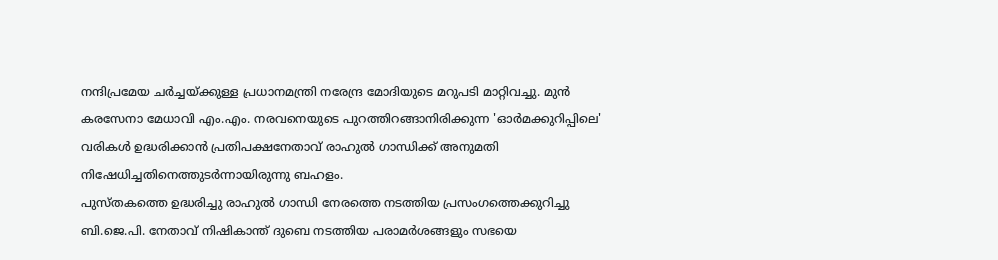നന്ദിപ്രമേയ ചര്‍ച്ചയ്‌ക്കുള്ള പ്രധാനമന്ത്രി നരേന്ദ്ര മോദിയുടെ മറുപടി മാറ്റിവച്ചു. മുന്‍ കരസേനാ മേധാവി എം.എം. നരവനെയുടെ പുറത്തിറങ്ങാനിരിക്കുന്ന 'ഓര്‍മക്കുറിപ്പിലെ' വരികള്‍ ഉദ്ധരിക്കാന്‍ പ്രതിപക്ഷനേതാവ്‌ രാഹുല്‍ ഗാന്ധിക്ക്‌ അനുമതി നിഷേധിച്ചതിനെത്തുടര്‍ന്നായിരുന്നു ബഹളം.
പുസ്‌തകത്തെ ഉദ്ധരിച്ചു രാഹുല്‍ ഗാന്ധി നേരത്തെ നടത്തിയ പ്രസംഗത്തെക്കുറിച്ചു ബി.ജെ.പി. നേതാവ്‌ നിഷികാന്ത്‌ ദുബെ നടത്തിയ പരാമര്‍ശങ്ങളും സഭയെ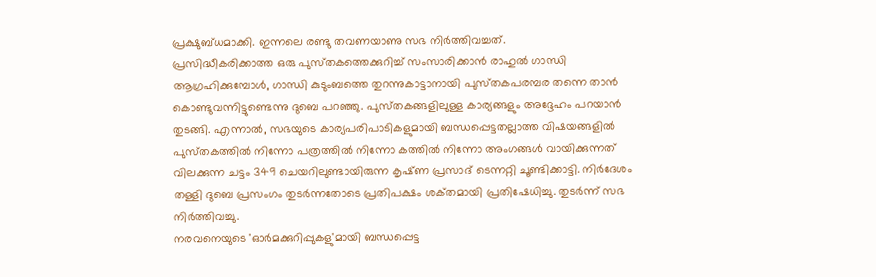പ്രക്ഷുബ്‌ധമാക്കി. ഇന്നലെ രണ്ടു തവണയാണു സഭ നിര്‍ത്തിവച്ചത്‌.
പ്രസിദ്ധീകരിക്കാത്ത ഒരു പുസ്‌തകത്തെക്കുറിച്ച്‌ സംസാരിക്കാന്‍ രാഹുല്‍ ഗാന്ധി ആഗ്രഹിക്കുമ്പോള്‍, ഗാന്ധി കുടുംബത്തെ തുറന്നുകാട്ടാനായി പുസ്‌തകപരമ്പര തന്നെ താന്‍ കൊണ്ടുവന്നിട്ടുണ്ടെന്നു ദുബെ പറഞ്ഞു. പുസ്‌തകങ്ങളിലുള്ള കാര്യങ്ങളും അദ്ദേഹം പറയാന്‍ തുടങ്ങി. എന്നാല്‍, സഭയുടെ കാര്യപരിപാടികളുമായി ബന്ധപ്പെട്ടതല്ലാത്ത വിഷയങ്ങളില്‍ പുസ്‌തകത്തില്‍ നിന്നോ പത്രത്തില്‍ നിന്നോ കത്തില്‍ നിന്നോ അംഗങ്ങള്‍ വായിക്കുന്നത്‌ വിലക്കുന്ന ചട്ടം 349 ചെയറിലുണ്ടായിരുന്ന കൃഷ്‌ണ പ്രസാദ്‌ ടെന്നറ്റി ചൂണ്ടിക്കാട്ടി. നിര്‍ദേശം തള്ളി ദുബെ പ്രസംഗം തുടര്‍ന്നതോടെ പ്രതിപക്ഷം ശക്‌തമായി പ്രതിഷേധിച്ചു. തുടര്‍ന്ന്‌ സഭ നിര്‍ത്തിവച്ചു.
നരവനെയുടെ 'ഓര്‍മക്കുറിപ്പുകളു'മായി ബന്ധപ്പെട്ട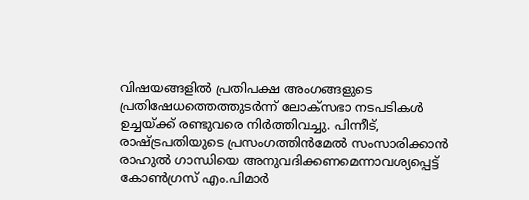വിഷയങ്ങളില്‍ പ്രതിപക്ഷ അംഗങ്ങളുടെ പ്രതിഷേധത്തെത്തുടര്‍ന്ന്‌ ലോക്‌സഭാ നടപടികള്‍ ഉച്ചയ്‌ക്ക്‌ രണ്ടുവരെ നിര്‍ത്തിവച്ചു. പിന്നീട്‌, രാഷ്‌ട്രപതിയുടെ പ്രസംഗത്തിന്‍മേല്‍ സംസാരിക്കാന്‍ രാഹുല്‍ ഗാന്ധിയെ അനുവദിക്കണമെന്നാവശ്യപ്പെട്ട്‌ കോണ്‍ഗ്രസ്‌ എം.പിമാര്‍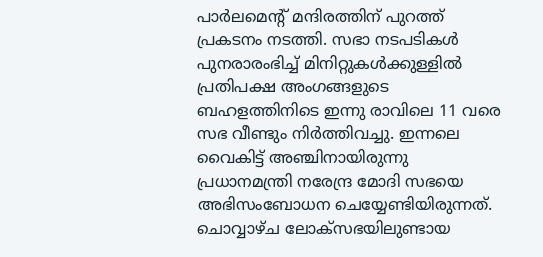പാര്‍ലമെന്റ്‌ മന്ദിരത്തിന്‌ പുറത്ത്‌ പ്രകടനം നടത്തി. സഭാ നടപടികള്‍ പുനരാരംഭിച്ച്‌ മിനിറ്റുകള്‍ക്കുള്ളില്‍ പ്രതിപക്ഷ അംഗങ്ങളുടെ ബഹളത്തിനിടെ ഇന്നു രാവിലെ 11 വരെ സഭ വീണ്ടും നിര്‍ത്തിവച്ചു. ഇന്നലെ വൈകിട്ട്‌ അഞ്ചിനായിരുന്നു പ്രധാനമന്ത്രി നരേന്ദ്ര മോദി സഭയെ അഭിസംബോധന ചെയ്യേണ്ടിയിരുന്നത്‌.
ചൊവ്വാഴ്‌ച ലോക്‌സഭയിലുണ്ടായ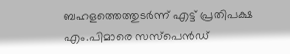ബഹളത്തെത്തുടര്‍ന്ന്‌ എട്ട്‌ പ്രതിപക്ഷ എം.പിമാരെ സസ്‌പെന്‍ഡ്‌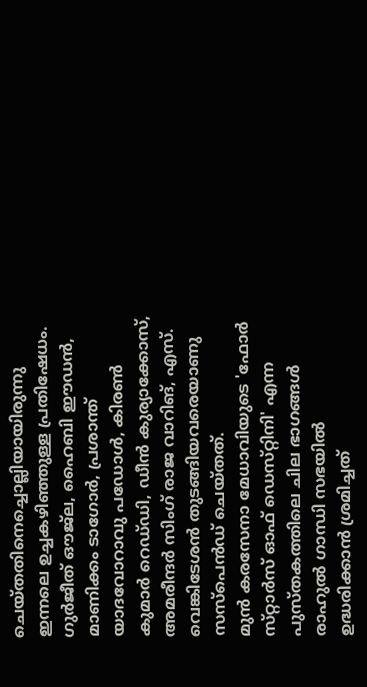ചെയ്‌തതിനെച്ചൊല്ലിയായിരുന്നു ഇന്നലെ ഉച്ചകഴിഞ്ഞുള്ള പ്രതിഷേധം. ഗുര്‍ജീത്‌ ഔജ്‌ല, ഹൈബി ഈഡന്‍, മാണിക്കം ടാഗോര്‍, പ്രശാന്ത്‌ യാദവോറാവു പഡോള്‍, കിരണ്‍ കുമാര്‍ റെഡ്‌ഡി, ഡീന്‍ കുര്യാക്കോസ്‌, അമരീന്ദര്‍ സിംഗ്‌ രാജ വാറിങ്‌, എസ്‌. വെങ്കിടേശന്‍ തുടങ്ങിയവരെയാണു സസ്‌പെന്‍ഡ്‌ ചെയ്‌തത്‌.
മുന്‍ കരസേനാ മേധാവിയുടെ 'ഫോര്‍ സ്‌റ്റാര്‍സ്‌ ഓഫ്‌ ഡെസ്‌റ്റിനി' എന്ന പുസ്‌തകത്തിലെ ചില ഭാഗങ്ങള്‍ രാഹുല്‍ ഗാന്ധി സഭയില്‍ ഉദ്ധരിക്കാന്‍ ശ്രമിച്ചത്‌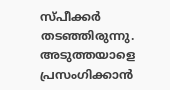സ്‌പീക്കര്‍ തടഞ്ഞിരുന്നു. അടുത്തയാളെ പ്രസംഗിക്കാന്‍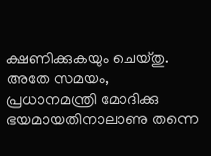ക്ഷണിക്കുകയും ചെയ്‌തു.
അതേ സമയം, പ്രധാനമന്ത്രി മോദിക്കു ഭയമായതിനാലാണു തന്നെ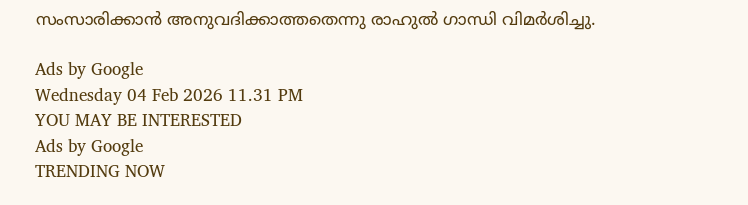സംസാരിക്കാന്‍ അനുവദിക്കാത്തതെന്നു രാഹുല്‍ ഗാന്ധി വിമര്‍ശിച്ചു.

Ads by Google
Wednesday 04 Feb 2026 11.31 PM
YOU MAY BE INTERESTED
Ads by Google
TRENDING NOW